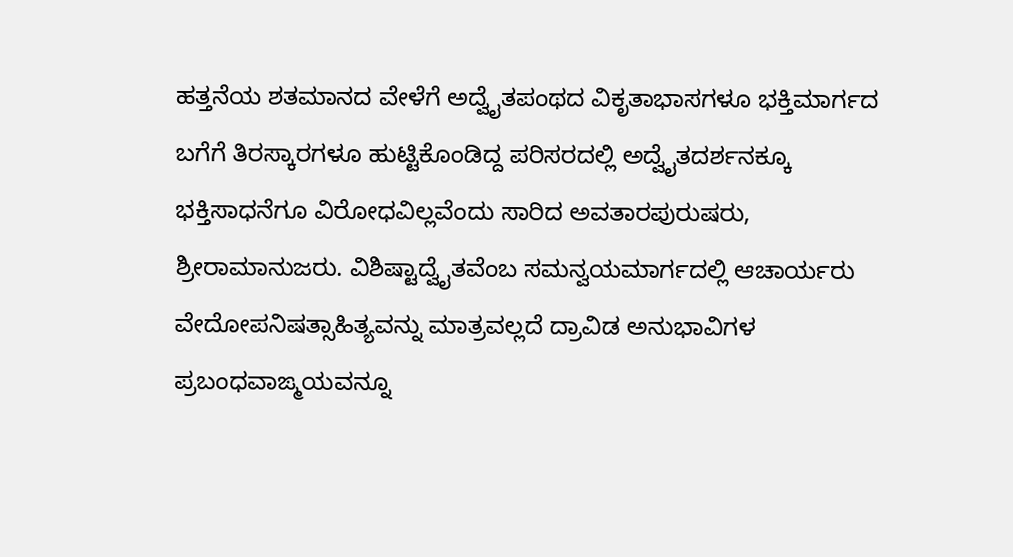ಹತ್ತನೆಯ ಶತಮಾನದ ವೇಳೆಗೆ ಅದ್ವೈತಪಂಥದ ವಿಕೃತಾಭಾಸಗಳೂ ಭಕ್ತಿಮಾರ್ಗದ ಬಗೆಗೆ ತಿರಸ್ಕಾರಗಳೂ ಹುಟ್ಟಿಕೊಂಡಿದ್ದ ಪರಿಸರದಲ್ಲಿ ಅದ್ವೈತದರ್ಶನಕ್ಕೂ ಭಕ್ತಿಸಾಧನೆಗೂ ವಿರೋಧವಿಲ್ಲವೆಂದು ಸಾರಿದ ಅವತಾರಪುರುಷರು, ಶ್ರೀರಾಮಾನುಜರು. ವಿಶಿಷ್ಟಾದ್ವೈತವೆಂಬ ಸಮನ್ವಯಮಾರ್ಗದಲ್ಲಿ ಆಚಾರ್ಯರು ವೇದೋಪನಿಷತ್ಸಾಹಿತ್ಯವನ್ನು ಮಾತ್ರವಲ್ಲದೆ ದ್ರಾವಿಡ ಅನುಭಾವಿಗಳ ಪ್ರಬಂಧವಾಙ್ಮಯವನ್ನೂ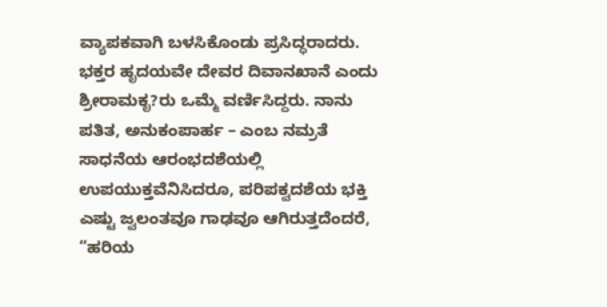ವ್ಯಾಪಕವಾಗಿ ಬಳಸಿಕೊಂಡು ಪ್ರಸಿದ್ಧರಾದರು. ಭಕ್ತರ ಹೃದಯವೇ ದೇವರ ದಿವಾನಖಾನೆ ಎಂದು ಶ್ರೀರಾಮಕೃ?ರು ಒಮ್ಮೆ ವರ್ಣಿಸಿದ್ದರು. ನಾನು ಪತಿತ, ಅನುಕಂಪಾರ್ಹ – ಎಂಬ ನಮ್ರತೆ ಸಾಧನೆಯ ಆರಂಭದಶೆಯಲ್ಲಿ ಉಪಯುಕ್ತವೆನಿಸಿದರೂ, ಪರಿಪಕ್ವದಶೆಯ ಭಕ್ತಿ ಎಷ್ಟು ಜ್ವಲಂತವೂ ಗಾಢವೂ ಆಗಿರುತ್ತದೆಂದರೆ, “ಹರಿಯ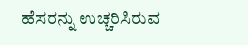ಹೆಸರನ್ನು ಉಚ್ಚರಿಸಿರುವ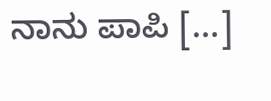ನಾನು ಪಾಪಿ […]